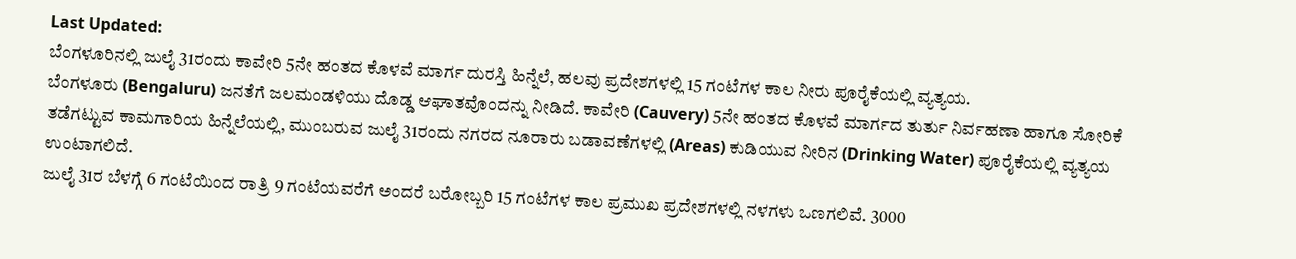Last Updated:
ಬೆಂಗಳೂರಿನಲ್ಲಿ ಜುಲೈ 31ರಂದು ಕಾವೇರಿ 5ನೇ ಹಂತದ ಕೊಳವೆ ಮಾರ್ಗ ದುರಸ್ತಿ ಹಿನ್ನೆಲೆ, ಹಲವು ಪ್ರದೇಶಗಳಲ್ಲಿ 15 ಗಂಟೆಗಳ ಕಾಲ ನೀರು ಪೂರೈಕೆಯಲ್ಲಿ ವ್ಯತ್ಯಯ.
ಬೆಂಗಳೂರು (Bengaluru) ಜನತೆಗೆ ಜಲಮಂಡಳಿಯು ದೊಡ್ಡ ಆಘಾತವೊಂದನ್ನು ನೀಡಿದೆ. ಕಾವೇರಿ (Cauvery) 5ನೇ ಹಂತದ ಕೊಳವೆ ಮಾರ್ಗದ ತುರ್ತು ನಿರ್ವಹಣಾ ಹಾಗೂ ಸೋರಿಕೆ ತಡೆಗಟ್ಟುವ ಕಾಮಗಾರಿಯ ಹಿನ್ನೆಲೆಯಲ್ಲಿ, ಮುಂಬರುವ ಜುಲೈ 31ರಂದು ನಗರದ ನೂರಾರು ಬಡಾವಣೆಗಳಲ್ಲಿ (Areas) ಕುಡಿಯುವ ನೀರಿನ (Drinking Water) ಪೂರೈಕೆಯಲ್ಲಿ ವ್ಯತ್ಯಯ ಉಂಟಾಗಲಿದೆ.
ಜುಲೈ 31ರ ಬೆಳಗ್ಗೆ 6 ಗಂಟೆಯಿಂದ ರಾತ್ರಿ 9 ಗಂಟೆಯವರೆಗೆ ಅಂದರೆ ಬರೋಬ್ಬರಿ 15 ಗಂಟೆಗಳ ಕಾಲ ಪ್ರಮುಖ ಪ್ರದೇಶಗಳಲ್ಲಿ ನಳಗಳು ಒಣಗಲಿವೆ. 3000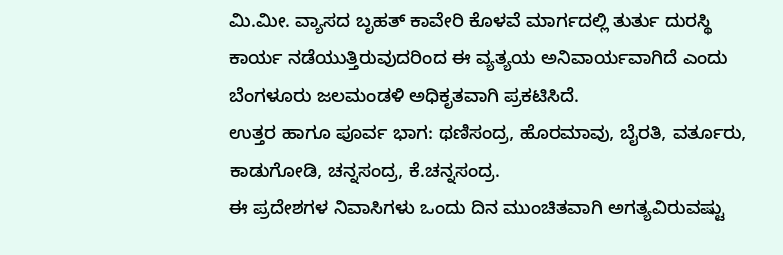ಮಿ.ಮೀ. ವ್ಯಾಸದ ಬೃಹತ್ ಕಾವೇರಿ ಕೊಳವೆ ಮಾರ್ಗದಲ್ಲಿ ತುರ್ತು ದುರಸ್ಥಿ ಕಾರ್ಯ ನಡೆಯುತ್ತಿರುವುದರಿಂದ ಈ ವ್ಯತ್ಯಯ ಅನಿವಾರ್ಯವಾಗಿದೆ ಎಂದು ಬೆಂಗಳೂರು ಜಲಮಂಡಳಿ ಅಧಿಕೃತವಾಗಿ ಪ್ರಕಟಿಸಿದೆ.
ಉತ್ತರ ಹಾಗೂ ಪೂರ್ವ ಭಾಗ: ಥಣಿಸಂದ್ರ, ಹೊರಮಾವು, ಬೈರತಿ, ವರ್ತೂರು, ಕಾಡುಗೋಡಿ, ಚನ್ನಸಂದ್ರ, ಕೆ.ಚನ್ನಸಂದ್ರ.
ಈ ಪ್ರದೇಶಗಳ ನಿವಾಸಿಗಳು ಒಂದು ದಿನ ಮುಂಚಿತವಾಗಿ ಅಗತ್ಯವಿರುವಷ್ಟು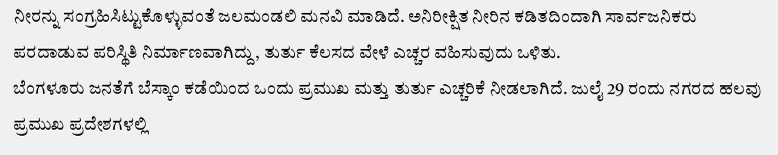ನೀರನ್ನು ಸಂಗ್ರಹಿಸಿಟ್ಟುಕೊಳ್ಳುವಂತೆ ಜಲಮಂಡಲಿ ಮನವಿ ಮಾಡಿದೆ. ಅನಿರೀಕ್ಷಿತ ನೀರಿನ ಕಡಿತದಿಂದಾಗಿ ಸಾರ್ವಜನಿಕರು ಪರದಾಡುವ ಪರಿಸ್ಥಿತಿ ನಿರ್ಮಾಣವಾಗಿದ್ದು, ತುರ್ತು ಕೆಲಸದ ವೇಳೆ ಎಚ್ಚರ ವಹಿಸುವುದು ಒಳಿತು.
ಬೆಂಗಳೂರು ಜನತೆಗೆ ಬೆಸ್ಕಾಂ ಕಡೆಯಿಂದ ಒಂದು ಪ್ರಮುಖ ಮತ್ತು ತುರ್ತು ಎಚ್ಚರಿಕೆ ನೀಡಲಾಗಿದೆ. ಜುಲೈ 29 ರಂದು ನಗರದ ಹಲವು ಪ್ರಮುಖ ಪ್ರದೇಶಗಳಲ್ಲಿ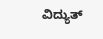ವಿದ್ಯುತ್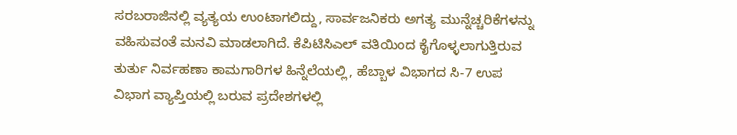ಸರಬರಾಜಿನಲ್ಲಿ ವ್ಯತ್ಯಯ ಉಂಟಾಗಲಿದ್ದು, ಸಾರ್ವಜನಿಕರು ಅಗತ್ಯ ಮುನ್ನೆಚ್ಚರಿಕೆಗಳನ್ನು ವಹಿಸುವಂತೆ ಮನವಿ ಮಾಡಲಾಗಿದೆ. ಕೆಪಿಟಿಸಿಎಲ್ ವತಿಯಿಂದ ಕೈಗೊಳ್ಳಲಾಗುತ್ತಿರುವ ತುರ್ತು ನಿರ್ವಹಣಾ ಕಾಮಗಾರಿಗಳ ಹಿನ್ನೆಲೆಯಲ್ಲಿ, ಹೆಬ್ಬಾಳ ವಿಭಾಗದ ಸಿ-7 ಉಪ ವಿಭಾಗ ವ್ಯಾಪ್ತಿಯಲ್ಲಿ ಬರುವ ಪ್ರದೇಶಗಳಲ್ಲಿ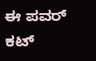ಈ ಪವರ್ ಕಟ್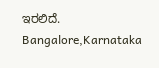ಇರಲಿದೆ.
Bangalore,Karnataka